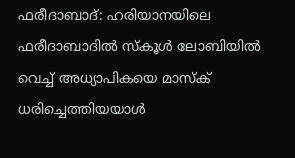ഫരീദാബാദ്: ഹരിയാനയിലെ ഫരീദാബാദിൽ സ്കൂൾ ലോബിയിൽ വെച്ച് അധ്യാപികയെ മാസ്ക് ധരിച്ചെത്തിയയാൾ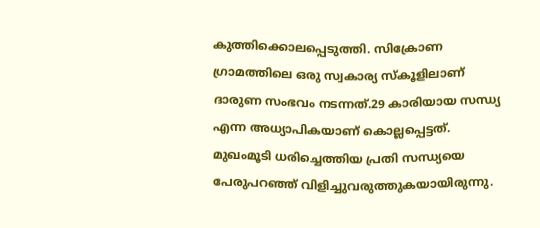കുത്തിക്കൊലപ്പെടുത്തി. സിക്രോണ ഗ്രാമത്തിലെ ഒരു സ്വകാര്യ സ്കൂളിലാണ് ദാരുണ സംഭവം നടന്നത്.29 കാരിയായ സന്ധ്യ എന്ന അധ്യാപികയാണ് കൊല്ലപ്പെട്ടത്.
മുഖംമൂടി ധരിച്ചെത്തിയ പ്രതി സന്ധ്യയെ പേരുപറഞ്ഞ് വിളിച്ചുവരുത്തുകയായിരുന്നു.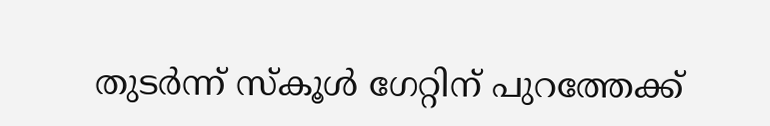തുടർന്ന് സ്കൂൾ ഗേറ്റിന് പുറത്തേക്ക്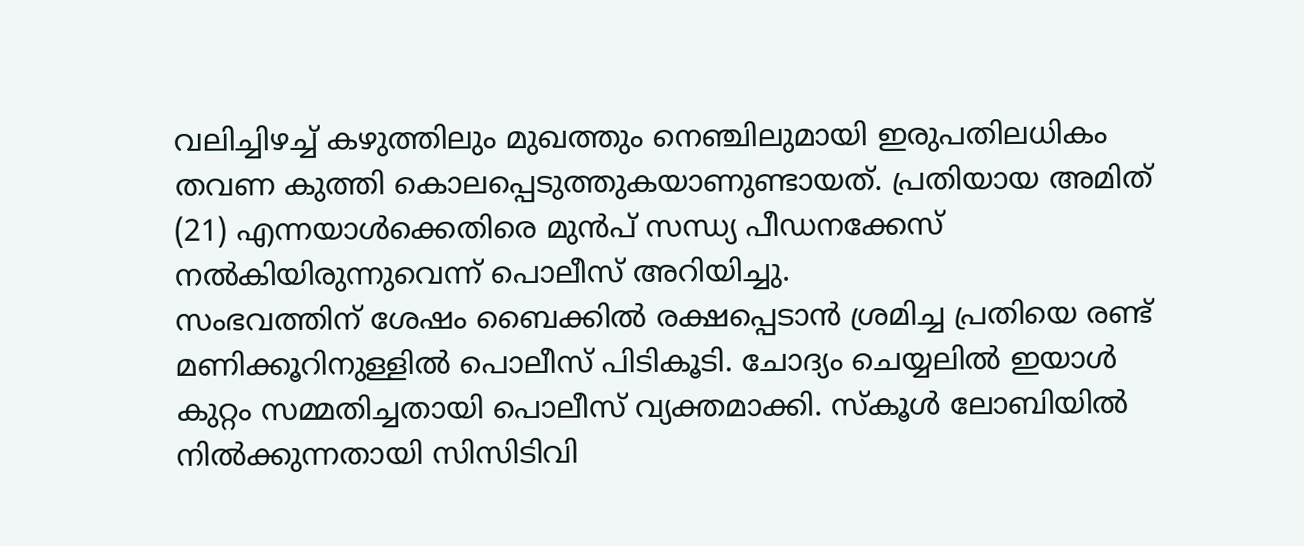വലിച്ചിഴച്ച് കഴുത്തിലും മുഖത്തും നെഞ്ചിലുമായി ഇരുപതിലധികം തവണ കുത്തി കൊലപ്പെടുത്തുകയാണുണ്ടായത്. പ്രതിയായ അമിത് (21) എന്നയാൾക്കെതിരെ മുൻപ് സന്ധ്യ പീഡനക്കേസ് നൽകിയിരുന്നുവെന്ന് പൊലീസ് അറിയിച്ചു.
സംഭവത്തിന് ശേഷം ബൈക്കിൽ രക്ഷപ്പെടാൻ ശ്രമിച്ച പ്രതിയെ രണ്ട് മണിക്കൂറിനുള്ളിൽ പൊലീസ് പിടികൂടി. ചോദ്യം ചെയ്യലിൽ ഇയാൾ കുറ്റം സമ്മതിച്ചതായി പൊലീസ് വ്യക്തമാക്കി. സ്കൂൾ ലോബിയിൽ നിൽക്കുന്നതായി സിസിടിവി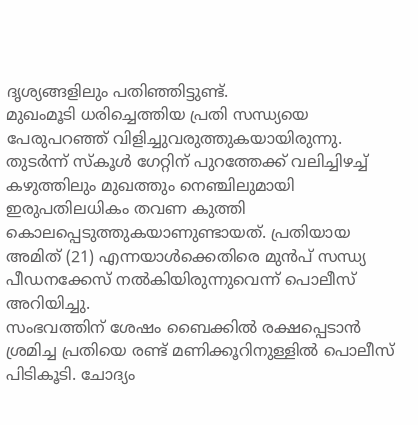ദൃശ്യങ്ങളിലും പതിഞ്ഞിട്ടുണ്ട്.
മുഖംമൂടി ധരിച്ചെത്തിയ പ്രതി സന്ധ്യയെ പേരുപറഞ്ഞ് വിളിച്ചുവരുത്തുകയായിരുന്നു. തുടർന്ന് സ്കൂൾ ഗേറ്റിന് പുറത്തേക്ക് വലിച്ചിഴച്ച് കഴുത്തിലും മുഖത്തും നെഞ്ചിലുമായി ഇരുപതിലധികം തവണ കുത്തി കൊലപ്പെടുത്തുകയാണുണ്ടായത്. പ്രതിയായ അമിത് (21) എന്നയാൾക്കെതിരെ മുൻപ് സന്ധ്യ പീഡനക്കേസ് നൽകിയിരുന്നുവെന്ന് പൊലീസ് അറിയിച്ചു.
സംഭവത്തിന് ശേഷം ബൈക്കിൽ രക്ഷപ്പെടാൻ ശ്രമിച്ച പ്രതിയെ രണ്ട് മണിക്കൂറിനുള്ളിൽ പൊലീസ് പിടികൂടി. ചോദ്യം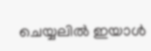ചെയ്യലിൽ ഇയാൾ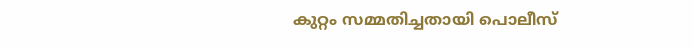കുറ്റം സമ്മതിച്ചതായി പൊലീസ്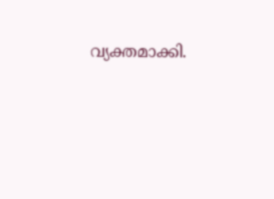വ്യക്തമാക്കി.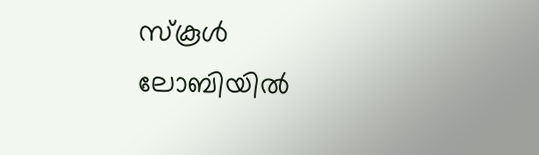സ്കൂൾ ലോബിയിൽ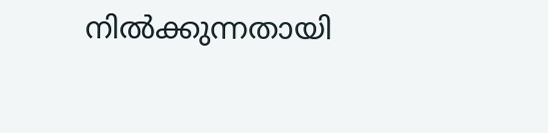നിൽക്കുന്നതായി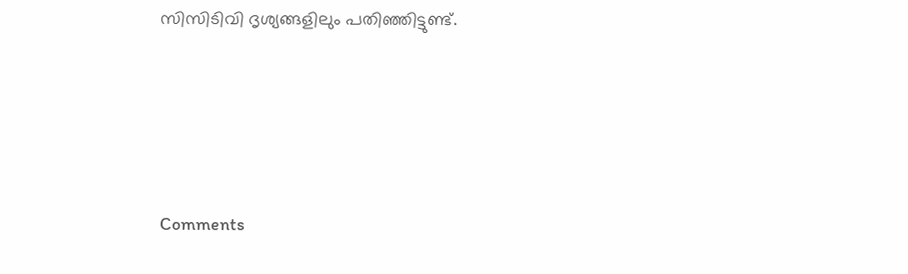സിസിടിവി ദൃശ്യങ്ങളിലും പതിഞ്ഞിട്ടുണ്ട്.







Comments